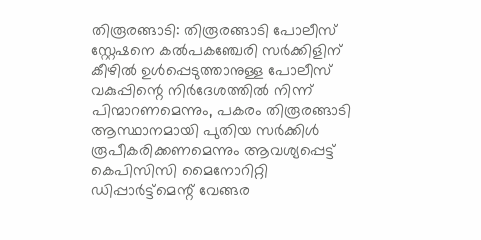തിരൂരങ്ങാടി: തിരൂരങ്ങാടി പോലീസ് സ്റ്റേഷനെ കൽപകഞ്ചേരി സർക്കിളിന് കീഴിൽ ഉൾപ്പെടുത്താനുള്ള പോലീസ് വകുപ്പിന്റെ നിർദേശത്തിൽ നിന്ന് പിന്മാറണമെന്നും, പകരം തിരൂരങ്ങാടി ആസ്ഥാനമായി പുതിയ സർക്കിൾ രൂപീകരിക്കണമെന്നും ആവശ്യപ്പെട്ട് കെപിസിസി മൈനോറിറ്റി ഡിപ്പാർട്ട്മെന്റ് വേങ്ങര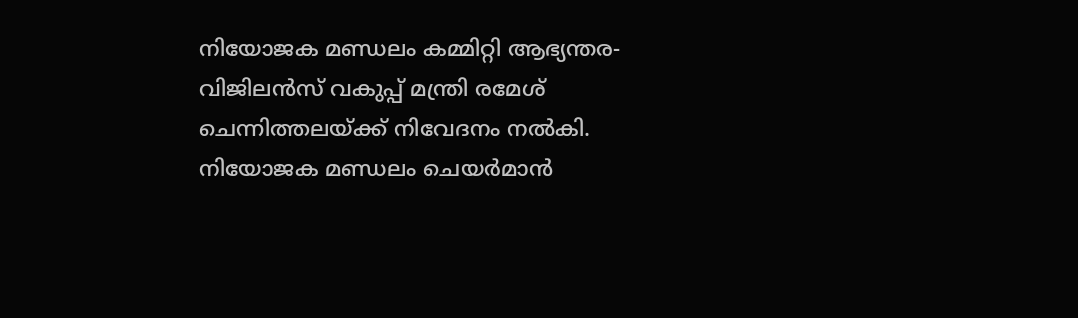നിയോജക മണ്ഡലം കമ്മിറ്റി ആഭ്യന്തര-വിജിലൻസ് വകുപ്പ് മന്ത്രി രമേശ് ചെന്നിത്തലയ്ക്ക് നിവേദനം നൽകി.
നിയോജക മണ്ഡലം ചെയർമാൻ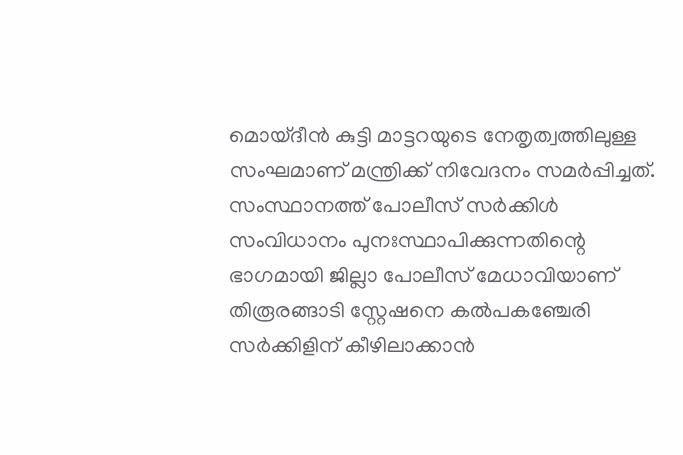മൊയ്ദീൻ കുട്ടി മാട്ടറയുടെ നേതൃത്വത്തിലുള്ള സംഘമാണ് മന്ത്രിക്ക് നിവേദനം സമർപ്പിച്ചത്. സംസ്ഥാനത്ത് പോലീസ് സർക്കിൾ സംവിധാനം പുനഃസ്ഥാപിക്കുന്നതിന്റെ ഭാഗമായി ജില്ലാ പോലീസ് മേധാവിയാണ് തിരൂരങ്ങാടി സ്റ്റേഷനെ കൽപകഞ്ചേരി സർക്കിളിന് കീഴിലാക്കാൻ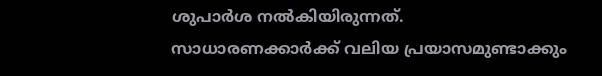ശുപാർശ നൽകിയിരുന്നത്.
സാധാരണക്കാർക്ക് വലിയ പ്രയാസമുണ്ടാക്കും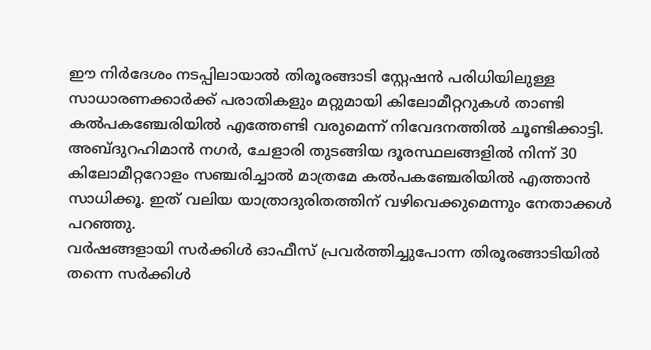ഈ നിർദേശം നടപ്പിലായാൽ തിരൂരങ്ങാടി സ്റ്റേഷൻ പരിധിയിലുള്ള സാധാരണക്കാർക്ക് പരാതികളും മറ്റുമായി കിലോമീറ്ററുകൾ താണ്ടി കൽപകഞ്ചേരിയിൽ എത്തേണ്ടി വരുമെന്ന് നിവേദനത്തിൽ ചൂണ്ടിക്കാട്ടി. അബ്ദുറഹിമാൻ നഗർ, ചേളാരി തുടങ്ങിയ ദൂരസ്ഥലങ്ങളിൽ നിന്ന് 30 കിലോമീറ്ററോളം സഞ്ചരിച്ചാൽ മാത്രമേ കൽപകഞ്ചേരിയിൽ എത്താൻ സാധിക്കൂ. ഇത് വലിയ യാത്രാദുരിതത്തിന് വഴിവെക്കുമെന്നും നേതാക്കൾ പറഞ്ഞു.
വർഷങ്ങളായി സർക്കിൾ ഓഫീസ് പ്രവർത്തിച്ചുപോന്ന തിരൂരങ്ങാടിയിൽ തന്നെ സർക്കിൾ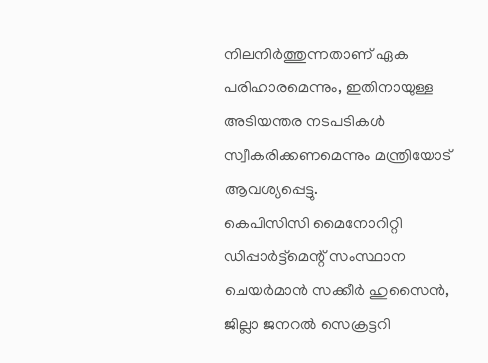നിലനിർത്തുന്നതാണ് ഏക പരിഹാരമെന്നും, ഇതിനായുള്ള അടിയന്തര നടപടികൾ സ്വീകരിക്കണമെന്നും മന്ത്രിയോട് ആവശ്യപ്പെട്ടു.
കെപിസിസി മൈനോറിറ്റി ഡിപ്പാർട്ട്മെന്റ് സംസ്ഥാന ചെയർമാൻ സക്കീർ ഹുസൈൻ, ജില്ലാ ജനറൽ സെക്രട്ടറി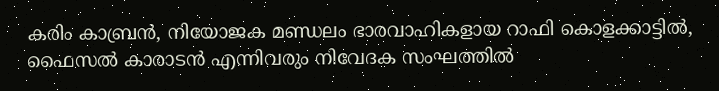കരിം കാബ്രൻ, നിയോജക മണ്ഡലം ഭാരവാഹികളായ റാഫി കൊളക്കാട്ടിൽ, ഫൈസൽ കാരാടൻ എന്നിവരും നിവേദക സംഘത്തിൽ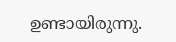ഉണ്ടായിരുന്നു.